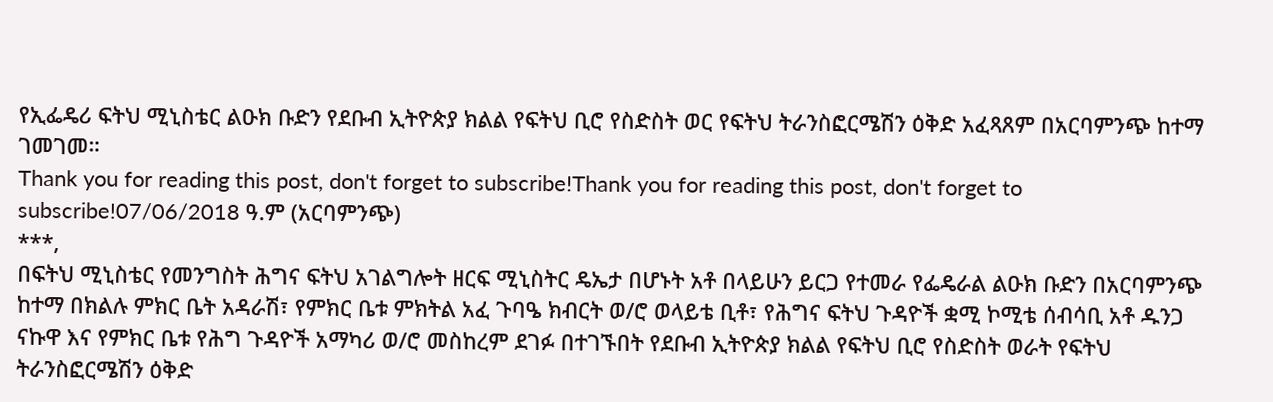የኢፌዴሪ ፍትህ ሚኒስቴር ልዑክ ቡድን የደቡብ ኢትዮጵያ ክልል የፍትህ ቢሮ የስድስት ወር የፍትህ ትራንስፎርሜሽን ዕቅድ አፈጻጸም በአርባምንጭ ከተማ ገመገመ።
Thank you for reading this post, don't forget to subscribe!Thank you for reading this post, don't forget to subscribe!07/06/2018 ዓ.ም (አርባምንጭ)
***,
በፍትህ ሚኒስቴር የመንግስት ሕግና ፍትህ አገልግሎት ዘርፍ ሚኒስትር ዴኤታ በሆኑት አቶ በላይሁን ይርጋ የተመራ የፌዴራል ልዑክ ቡድን በአርባምንጭ ከተማ በክልሉ ምክር ቤት አዳራሽ፣ የምክር ቤቱ ምክትል አፈ ጉባዔ ክብርት ወ/ሮ ወላይቴ ቢቶ፣ የሕግና ፍትህ ጉዳዮች ቋሚ ኮሚቴ ሰብሳቢ አቶ ዱንጋ ናኩዋ እና የምክር ቤቱ የሕግ ጉዳዮች አማካሪ ወ/ሮ መስከረም ደገፉ በተገኙበት የደቡብ ኢትዮጵያ ክልል የፍትህ ቢሮ የስድስት ወራት የፍትህ ትራንስፎርሜሽን ዕቅድ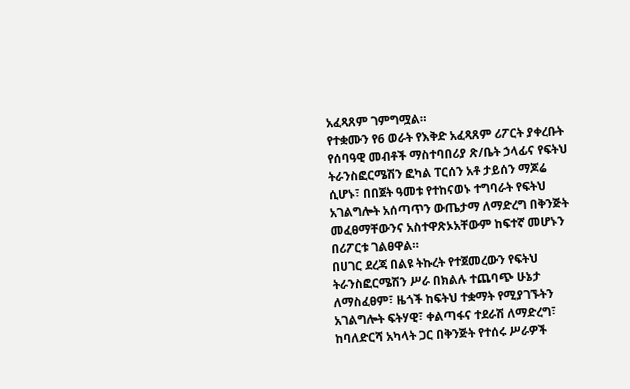አፈጻጸም ገምግሟል።
የተቋሙን የ6 ወራት የእቅድ አፈጻጸም ሪፖርት ያቀረቡት የሰባዓዊ መብቶች ማስተባበሪያ ጽ/ቤት ኃላፊና የፍትህ ትራንስፎርሜሽን ፎካል ፐርሰን አቶ ታይሰን ማጆሬ ሲሆኑ፣ በበጀት ዓመቱ የተከናወኑ ተግባራት የፍትህ አገልግሎት አሰጣጥን ውጤታማ ለማድረግ በቅንጅት መፈፀማቸውንና አስተዋጽኦአቸውም ከፍተኛ መሆኑን በሪፖርቱ ገልፀዋል።
በሀገር ደረጃ በልዩ ትኩረት የተጀመረውን የፍትህ ትራንስፎርሜሽን ሥራ በክልሉ ተጨባጭ ሁኔታ ለማስፈፀም፣ ዜጎች ከፍትህ ተቋማት የሚያገኙትን አገልግሎት ፍትሃዊ፣ ቀልጣፋና ተደራሽ ለማድረግ፣ ከባለድርሻ አካላት ጋር በቅንጅት የተሰሩ ሥራዎች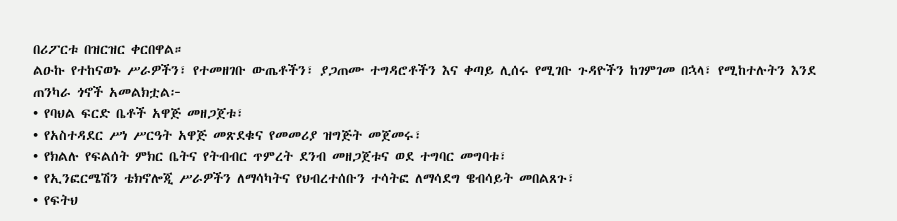በሪፖርቱ በዝርዝር ቀርበዋል።
ልዑኩ የተከናወኑ ሥራዎችን፣ የተመዘገቡ ውጤቶችን፣ ያጋጠሙ ተግዳሮቶችን እና ቀጣይ ሊሰሩ የሚገቡ ጉዳዮችን ከገምገመ በኋላ፣ የሚከተሉትን እንደ ጠንካራ ጎኖች አመልክቷል፦
• የባህል ፍርድ ቤቶች አዋጅ መዘጋጀቱ፣
• የአስተዳደር ሥነ ሥርዓት አዋጅ መጽደቁና የመመሪያ ዝግጅት መጀመሩ፣
• የክልሉ የፍልሰት ምክር ቤትና የትብብር ጥምረት ደንብ መዘጋጀቱና ወደ ተግባር መግባቱ፣
• የኢንፎርሜሽን ቴክኖሎጂ ሥራዎችን ለማሳካትና የህብረተሰቡን ተሳትፎ ለማሳደግ ዌብሳይት መበልጸጉ፣
• የፍትህ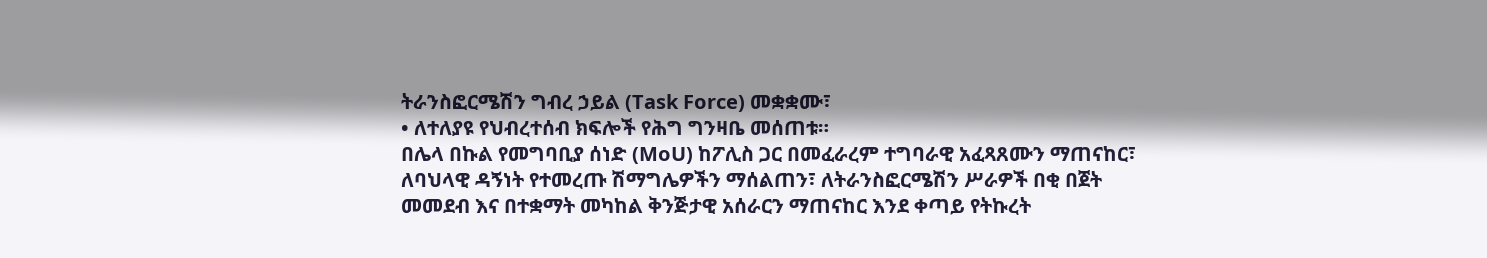ትራንስፎርሜሽን ግብረ ኃይል (Task Force) መቋቋሙ፣
• ለተለያዩ የህብረተሰብ ክፍሎች የሕግ ግንዛቤ መሰጠቱ።
በሌላ በኩል የመግባቢያ ሰነድ (MoU) ከፖሊስ ጋር በመፈራረም ተግባራዊ አፈጻጸሙን ማጠናከር፣ ለባህላዊ ዳኝነት የተመረጡ ሽማግሌዎችን ማሰልጠን፣ ለትራንስፎርሜሽን ሥራዎች በቂ በጀት መመደብ እና በተቋማት መካከል ቅንጅታዊ አሰራርን ማጠናከር እንደ ቀጣይ የትኩረት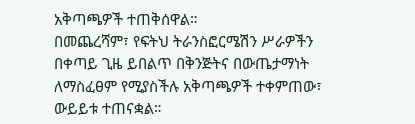አቅጣጫዎች ተጠቅሰዋል።
በመጨረሻም፣ የፍትህ ትራንስፎርሜሽን ሥራዎችን በቀጣይ ጊዜ ይበልጥ በቅንጅትና በውጤታማነት ለማስፈፀም የሚያስችሉ አቅጣጫዎች ተቀምጠው፣ ውይይቱ ተጠናቋል።